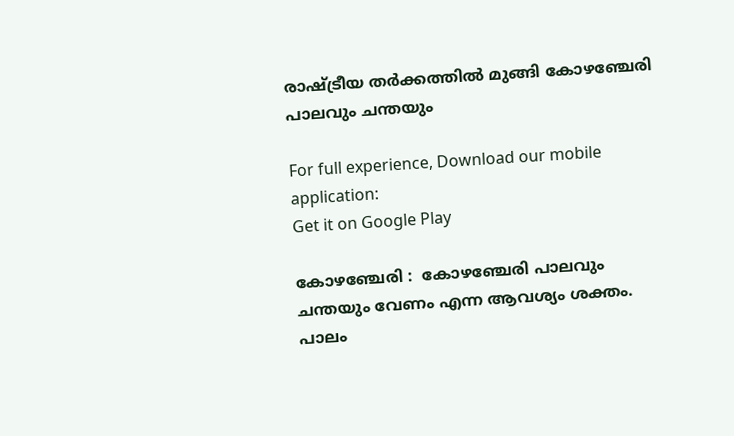രാഷ്ട്രീയ തര്‍ക്കത്തില്‍ മുങ്ങി കോഴഞ്ചേരി പാലവും ചന്തയും

For full experience, Download our mobile application:
Get it on Google Play

കോഴഞ്ചേരി :  കോഴഞ്ചേരി പാലവും ചന്തയും വേണം എന്ന ആവശ്യം ശക്തം.  പാലം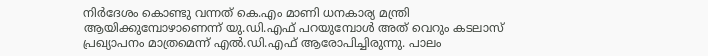നിര്‍ദേശം കൊണ്ടു വന്നത്‌ കെ.എം മാണി ധനകാര്യ മന്ത്രി ആയിക്കുമ്പോഴാണെന്ന്‌ യു.ഡി.എഫ്‌ പറയുമ്പോള്‍ അത്‌ വെറും കടലാസ്‌ പ്രഖ്യാപനം മാത്രമെന്ന്‌ എല്‍.ഡി.എഫ്‌ ആരോപിച്ചിരുന്നു. പാലം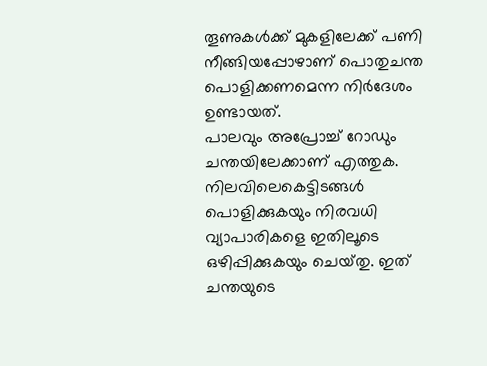തൂണുകള്‍ക്ക്‌ മുകളിലേക്ക്‌ പണി നീങ്ങിയപ്പോഴാണ്‌ പൊതുചന്ത പൊളിക്കണമെന്ന നിര്‍ദേശം ഉണ്ടായത്‌.
പാലവും അപ്രോച്ച്‌ റോഡും ചന്തയിലേക്കാണ്‌ എത്തുക. നിലവിലെകെട്ടിടങ്ങള്‍ പൊളിക്കുകയും നിരവധി വ്യാപാരികളെ ഇതിലൂടെ ഒഴിപ്പിക്കുകയും ചെയ്‌തു. ഇത്‌ ചന്തയുടെ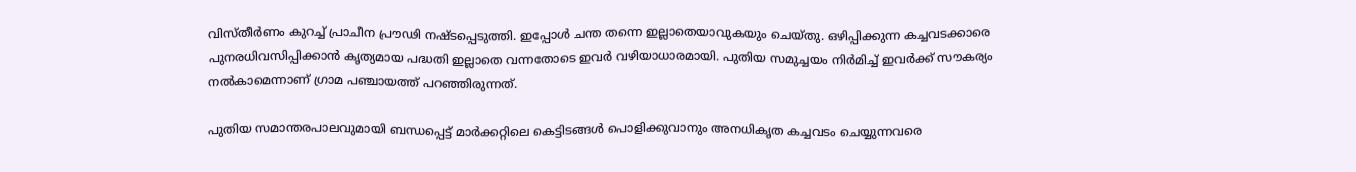വിസ്‌തീര്‍ണം കുറച്ച്‌ പ്രാചീന പ്രൗഢി നഷ്‌ടപ്പെടുത്തി. ഇപ്പോള്‍ ചന്ത തന്നെ ഇല്ലാതെയാവുകയും ചെയ്‌തു. ഒഴിപ്പിക്കുന്ന കച്ചവടക്കാരെ പുനരധിവസിപ്പിക്കാന്‍ കൃത്യമായ പദ്ധതി ഇല്ലാതെ വന്നതോടെ ഇവര്‍ വഴിയാധാരമായി. പുതിയ സമുച്ചയം നിര്‍മിച്ച്‌ ഇവര്‍ക്ക്‌ സൗകര്യം നല്‍കാമെന്നാണ്‌ ഗ്രാമ പഞ്ചായത്ത്‌ പറഞ്ഞിരുന്നത്‌.

പുതിയ സമാന്തരപാലവുമായി ബന്ധപ്പെട്ട്‌ മാര്‍ക്കറ്റിലെ കെട്ടിടങ്ങള്‍ പൊളിക്കുവാനും അനധികൃത കച്ചവടം ചെയ്യുന്നവരെ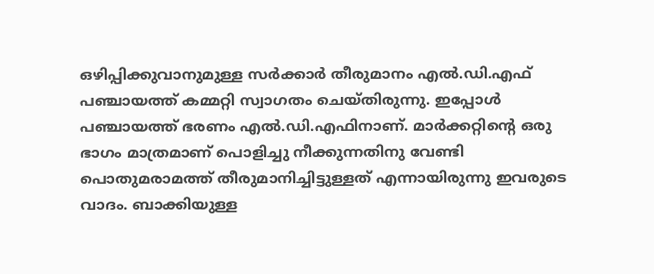ഒഴിപ്പിക്കുവാനുമുള്ള സര്‍ക്കാര്‍ തീരുമാനം എല്‍.ഡി.എഫ്‌ പഞ്ചായത്ത്‌ കമ്മറ്റി സ്വാഗതം ചെയ്‌തിരുന്നു. ഇപ്പോള്‍ പഞ്ചായത്ത്‌ ഭരണം എല്‍.ഡി.എഫിനാണ്‌. മാര്‍ക്കറ്റിന്റെ ഒരു ഭാഗം മാത്രമാണ്‌ പൊളിച്ചു നീക്കുന്നതിനു വേണ്ടി പൊതുമരാമത്ത്‌ തീരുമാനിച്ചിട്ടുള്ളത്‌ എന്നായിരുന്നു ഇവരുടെ വാദം. ബാക്കിയുള്ള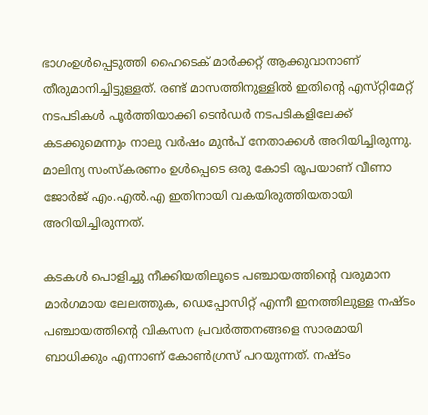ഭാഗംഉള്‍പ്പെടുത്തി ഹൈടെക്‌ മാര്‍ക്കറ്റ്‌ ആക്കുവാനാണ്‌ തീരുമാനിച്ചിട്ടുള്ളത്‌. രണ്ട്‌ മാസത്തിനുള്ളില്‍ ഇതിന്റെ എസ്‌റ്റിമേറ്റ്‌ നടപടികള്‍ പൂര്‍ത്തിയാക്കി ടെന്‍ഡര്‍ നടപടികളിലേക്ക്‌ കടക്കുമെന്നും നാലു വര്‍ഷം മുന്‍പ്‌ നേതാക്കള്‍ അറിയിച്ചിരുന്നു. മാലിന്യ സംസ്‌കരണം ഉള്‍പ്പെടെ ഒരു കോടി രൂപയാണ്‌ വീണാ ജോര്‍ജ്‌ എം.എല്‍.എ ഇതിനായി വകയിരുത്തിയതായി അറിയിച്ചിരുന്നത്‌.

കടകള്‍ പൊളിച്ചു നീക്കിയതിലൂടെ പഞ്ചായത്തിന്റെ വരുമാന മാര്‍ഗമായ ലേലത്തുക, ഡെപ്പോസിറ്റ്‌ എന്നീ ഇനത്തിലുള്ള നഷ്‌ടം പഞ്ചായത്തിന്റെ വികസന പ്രവര്‍ത്തനങ്ങളെ സാരമായി ബാധിക്കും എന്നാണ്‌ കോണ്‍ഗ്രസ്‌ പറയുന്നത്‌. നഷ്‌ടം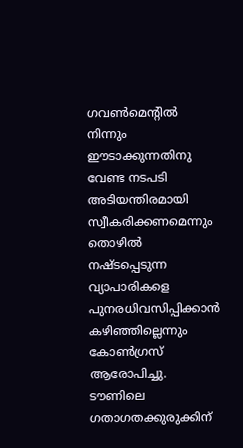ഗവണ്‍മെന്റില്‍ നിന്നും ഈടാക്കുന്നതിനു വേണ്ട നടപടി അടിയന്തിരമായി സ്വീകരിക്കണമെന്നും തൊഴില്‍ നഷ്‌ടപ്പെടുന്ന വ്യാപാരികളെ പുനരധിവസിപ്പിക്കാന്‍ കഴിഞ്ഞില്ലെന്നും കോണ്‍ഗ്രസ്‌ ആരോപിച്ചു. ടൗണിലെ ഗതാഗതക്കുരുക്കിന്‌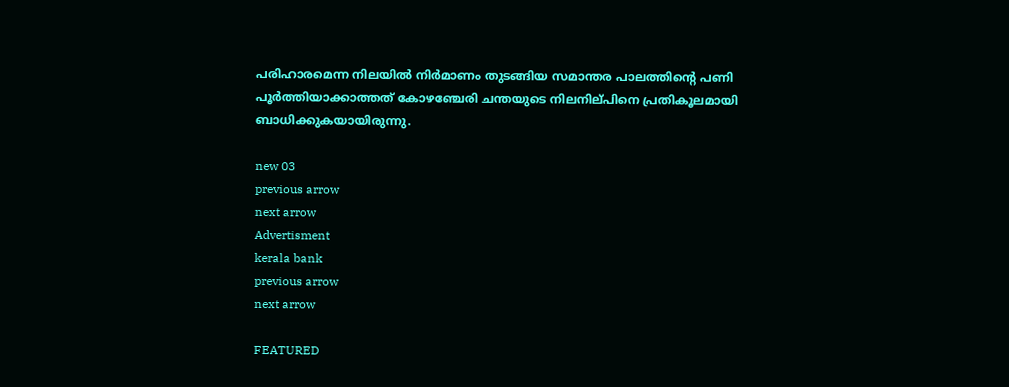പരിഹാരമെന്ന നിലയില്‍ നിര്‍മാണം തുടങ്ങിയ സമാന്തര പാലത്തിന്റെ പണി പൂര്‍ത്തിയാക്കാത്തത്‌ കോഴഞ്ചേരി ചന്തയുടെ നിലനില്‌പിനെ പ്രതികൂലമായി ബാധിക്കുകയായിരുന്നു.

new 03
previous arrow
next arrow
Advertisment
kerala bank
previous arrow
next arrow

FEATURED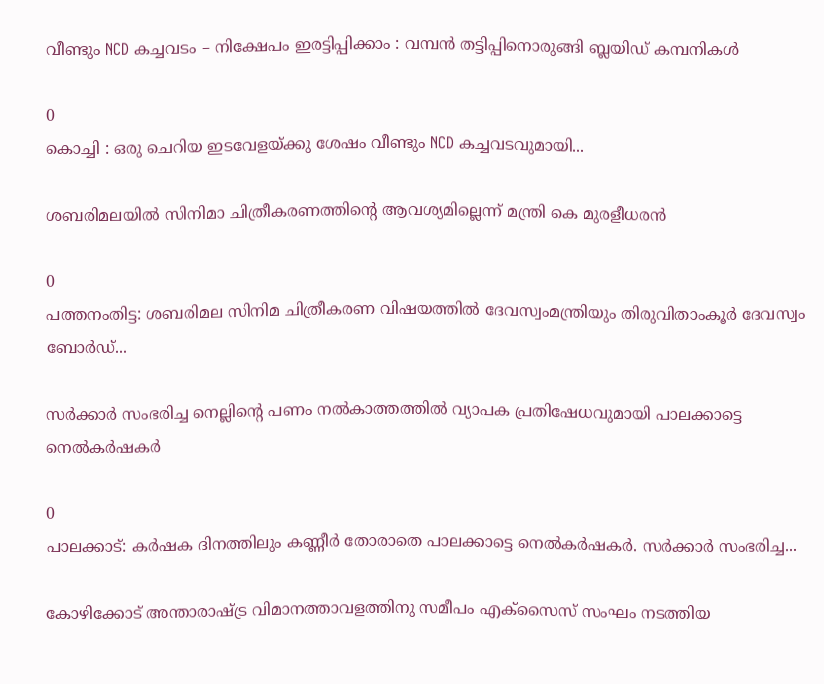വീണ്ടും NCD കച്ചവടം – നിക്ഷേപം ഇരട്ടിപ്പിക്കാം : വമ്പന്‍ തട്ടിപ്പിനൊരുങ്ങി ബ്ലയിഡ് കമ്പനികള്‍

0
കൊച്ചി : ഒരു ചെറിയ ഇടവേളയ്ക്കു ശേഷം വീണ്ടും NCD കച്ചവടവുമായി...

ശബരിമലയിൽ സിനിമാ ചിത്രീകരണത്തിന്റെ ആവശ്യമില്ലെന്ന് മന്ത്രി കെ മുരളീധരൻ

0
പത്തനംതിട്ട: ശബരിമല സിനിമ ചിത്രീകരണ വിഷയത്തിൽ ദേവസ്വംമന്ത്രിയും തിരുവിതാംകൂർ ദേവസ്വം ബോർഡ്...

സർക്കാർ സംഭരിച്ച നെല്ലിന്റെ പണം നൽകാത്തത്തിൽ വ്യാപക പ്രതിഷേധവുമായി പാലക്കാട്ടെ നെൽകർഷകർ

0
പാലക്കാട്: കർഷക ദിനത്തിലും കണ്ണീർ തോരാതെ പാലക്കാട്ടെ നെൽകർഷകർ. സർക്കാർ സംഭരിച്ച...

കോഴിക്കോട് അന്താരാഷ്ട്ര വിമാനത്താവളത്തിനു സമീപം എക്‌സൈസ് സംഘം നടത്തിയ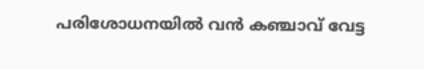പരിശോധനയില്‍ വന്‍ കഞ്ചാവ് വേട്ട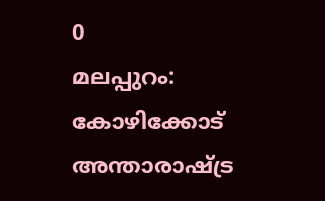0
മലപ്പുറം: കോഴിക്കോട് അന്താരാഷ്ട്ര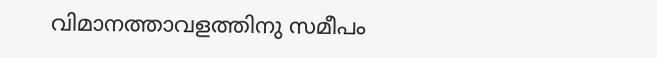വിമാനത്താവളത്തിനു സമീപം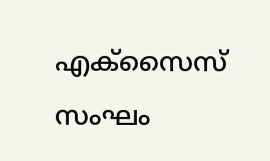എക്‌സൈസ് സംഘം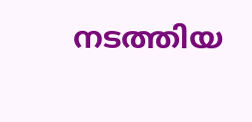നടത്തിയ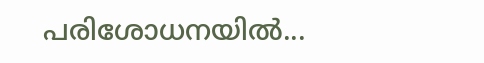പരിശോധനയില്‍...